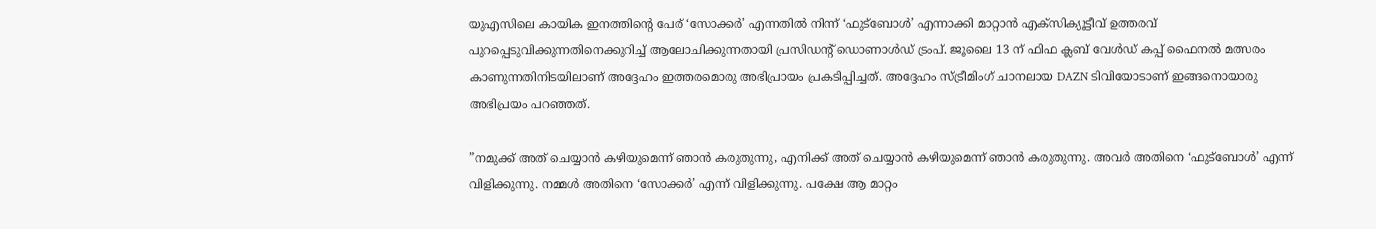യുഎസിലെ കായിക ഇനത്തിന്റെ പേര് ‘സോക്കര്‍’ എന്നതില്‍ നിന്ന് ‘ഫുട്‌ബോള്‍’ എന്നാക്കി മാറ്റാന്‍ എക്‌സിക്യൂട്ടീവ് ഉത്തരവ് പുറപ്പെടുവിക്കുന്നതിനെക്കുറിച്ച് ആലോചിക്കുന്നതായി പ്രസിഡന്റ് ഡൊണാള്‍ഡ് ട്രംപ്. ജൂലൈ 13 ന് ഫിഫ ക്ലബ് വേള്‍ഡ് കപ്പ് ഫൈനല്‍ മത്സരം കാണുന്നതിനിടയിലാണ് അദ്ദേഹം ഇത്തരമൊരു അഭിപ്രായം പ്രകടിപ്പിച്ചത്. അദ്ദേഹം സ്ട്രീമിംഗ് ചാനലായ DAZN ടിവിയോടാണ് ഇങ്ങനൊയാരു അഭിപ്രയം പറഞ്ഞത്.

”നമുക്ക് അത് ചെയ്യാന്‍ കഴിയുമെന്ന് ഞാന്‍ കരുതുന്നു, എനിക്ക് അത് ചെയ്യാന്‍ കഴിയുമെന്ന് ഞാന്‍ കരുതുന്നു. അവര്‍ അതിനെ ‘ഫുട്‌ബോള്‍’ എന്ന് വിളിക്കുന്നു. നമ്മള്‍ അതിനെ ‘സോക്കര്‍’ എന്ന് വിളിക്കുന്നു. പക്ഷേ ആ മാറ്റം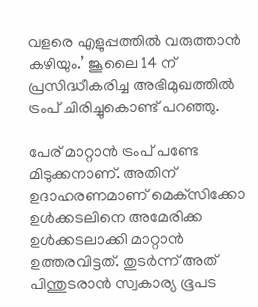വളരെ എളുപ്പത്തില്‍ വരുത്താന്‍ കഴിയും.’ ജൂലൈ 14 ന് പ്രസിദ്ധീകരിച്ച അഭിമുഖത്തില്‍  ട്രംപ് ചിരിച്ചുകൊണ്ട് പറഞ്ഞു.

പേര് മാറ്റാന്‍ ട്രംപ് പണ്ടേ മിടുക്കനാണ്. അതിന് ഉദാഹരണമാണ് മെക്‌സിക്കോ ഉള്‍ക്കടലിനെ അമേരിക്ക ഉള്‍ക്കടലാക്കി മാറ്റാന്‍ ഉത്തരവിട്ടത്. തുടര്‍ന്ന് അത് പിന്തുടരാന്‍ സ്വകാര്യ ഭൂപട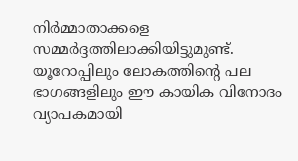നിര്‍മ്മാതാക്കളെ സമ്മര്‍ദ്ദത്തിലാക്കിയിട്ടുമുണ്ട്. യൂറോപ്പിലും ലോകത്തിന്റെ പല ഭാഗങ്ങളിലും ഈ കായിക വിനോദം വ്യാപകമായി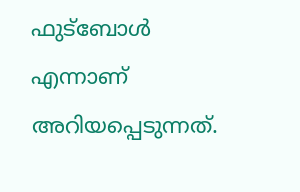ഫുട്‌ബോള്‍ എന്നാണ് അറിയപ്പെടുന്നത്.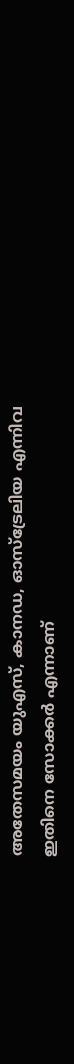അതേസമയം യുഎസ്, കാനഡ, ഓസ്ട്രേലിയ എന്നിവ ഇതിനെ സോക്കര്‍ എന്നാണ്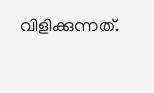വിളിക്കുന്നത്.